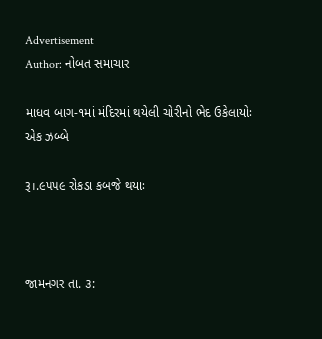Advertisement
Author: નોબત સમાચાર

માધવ બાગ-૧માં મંદિરમાં થયેલી ચોરીનો ભેદ ઉકેલાયોઃ એક ઝબ્બે

રૂ।.૯૫૫૯ રોકડા કબજે થયાઃ



જામનગર તા. ૩: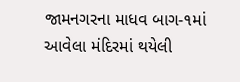જામનગરના માધવ બાગ-૧માં આવેલા મંદિરમાં થયેલી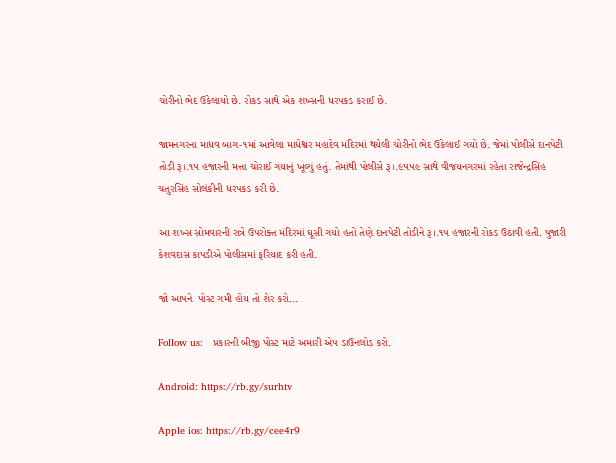ચોરીનો ભેદ ઉકેલાયો છે. રોકડ સાથે એક શખ્સની ધરપકડ કરાઈ છે.

જામનગરના માધવ બાગ-૧માં આવેલા માધેશ્વર મહાદેવ મંદિરમાં થયેલી ચોરીનો ભેદ ઉકેલાઈ ગયો છે. જેમાં પોલીસે દાનપેટી તોડી રૂ।.૧૫ હજારની મત્તા ચોરાઈ ગયાનું ખૂલ્યું હતું. તેમાંથી પોલીસે રૂ।.૯૫૫૯ સાથે વીજયનગરમાં રહેતા રાજેન્દ્રસિંહ ચતુરસિંહ સોલંકીની ધરપકડ કરી છે.

આ શખ્સ સોમવારની રાત્રે ઉપરોક્ત મંદિરમાં ઘૂસી ગયો હતો તેણે દાનપેટી તોડીને રૂ।.૧૫ હજારની રોકડ ઉઠાવી હતી. પુજારી કેશવદાસ કાપડીએ પોલીસમાં ફરિયાદ કરી હતી.

જો આપને  પોસ્ટ ગમી હોય તો શેર કરો...

Follow us:   પ્રકારની બીજી પોસ્ટ માટે અમારી એપ ડાઉનલોડ કરો.

Android: https://rb.gy/surhtv

Apple ios: https://rb.gy/cee4r9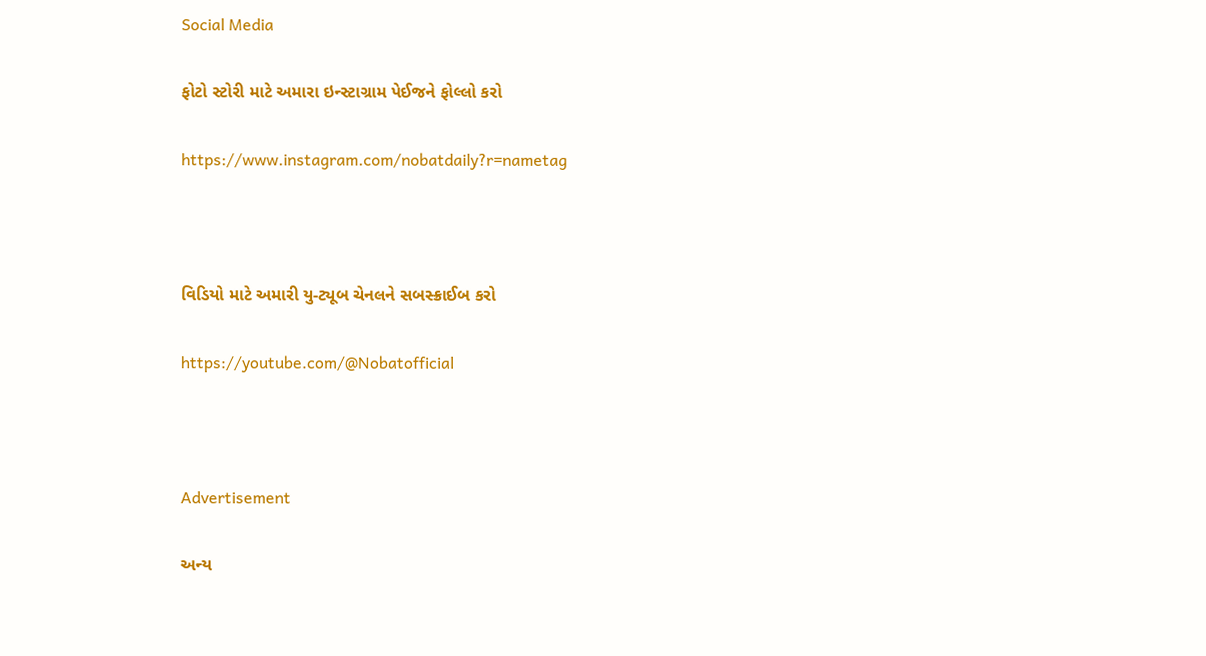Social Media

ફોટો સ્ટોરી માટે અમારા ઇન્સ્ટાગ્રામ પેઈજને ફોલ્લો કરો

https://www.instagram.com/nobatdaily?r=nametag



વિડિયો માટે અમારી યુ-ટ્યૂબ ચેનલને સબસ્ક્રાઈબ કરો

https://youtube.com/@Nobatofficial



Advertisement

અન્ય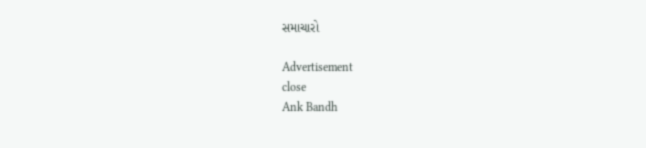સમાચારો

Advertisement
close
Ank Bandh